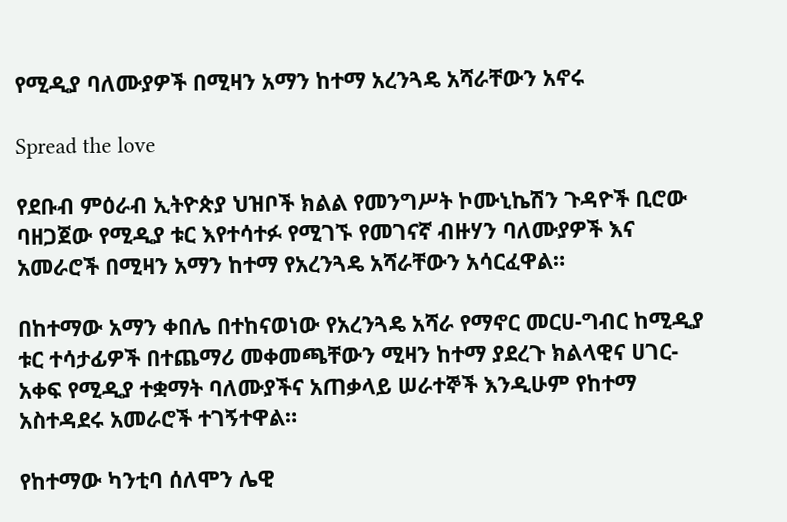የሚዲያ ባለሙያዎች በሚዛን አማን ከተማ አረንጓዴ አሻራቸውን አኖሩ

Spread the love

የደቡብ ምዕራብ ኢትዮጵያ ህዝቦች ክልል የመንግሥት ኮሙኒኬሽን ጉዳዮች ቢሮው ባዘጋጀው የሚዲያ ቱር እየተሳተፉ የሚገኙ የመገናኛ ብዙሃን ባለሙያዎች እና አመራሮች በሚዛን አማን ከተማ የአረንጓዴ አሻራቸውን አሳርፈዋል።

በከተማው አማን ቀበሌ በተከናወነው የአረንጓዴ አሻራ የማኖር መርሀ-ግብር ከሚዲያ ቱር ተሳታፊዎች በተጨማሪ መቀመጫቸውን ሚዛን ከተማ ያደረጉ ክልላዊና ሀገር-አቀፍ የሚዲያ ተቋማት ባለሙያችና አጠቃላይ ሠራተኞች እንዲሁም የከተማ አስተዳደሩ አመራሮች ተገኝተዋል።

የከተማው ካንቲባ ሰለሞን ሌዊ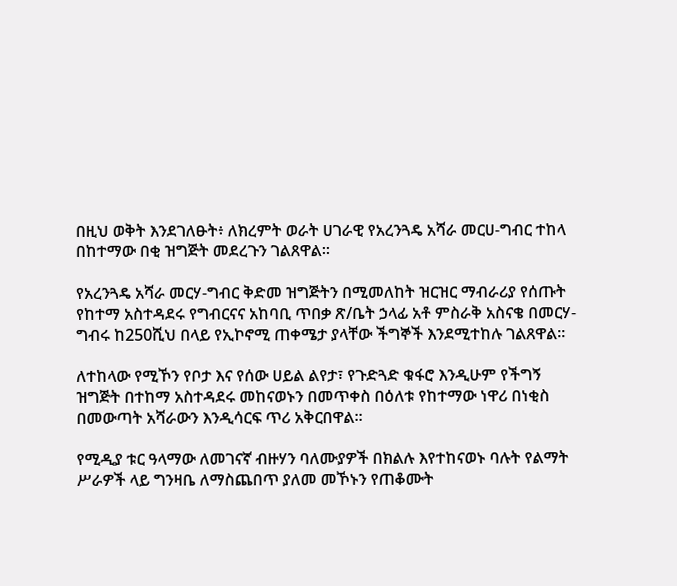በዚህ ወቅት እንደገለፁት፥ ለክረምት ወራት ሀገራዊ የአረንጓዴ አሻራ መርሀ-ግብር ተከላ በከተማው በቂ ዝግጅት መደረጉን ገልጸዋል።

የአረንጓዴ አሻራ መርሃ-ግብር ቅድመ ዝግጅትን በሚመለከት ዝርዝር ማብራሪያ የሰጡት የከተማ አስተዳደሩ የግብርናና አከባቢ ጥበቃ ጽ/ቤት ኃላፊ አቶ ምስራቅ አስናቄ በመርሃ-ግብሩ ከ250ሺህ በላይ የኢኮኖሚ ጠቀሜታ ያላቸው ችግኞች እንደሚተከሉ ገልጸዋል።

ለተከላው የሚኾን የቦታ እና የሰው ሀይል ልየታ፣ የጉድጓድ ቁፋሮ እንዲሁም የችግኝ ዝግጅት በተከማ አስተዳደሩ መከናወኑን በመጥቀስ በዕለቱ የከተማው ነዋሪ በነቂስ በመውጣት አሻራውን እንዲሳርፍ ጥሪ አቅርበዋል።

የሚዲያ ቱር ዓላማው ለመገናኛ ብዙሃን ባለሙያዎች በክልሉ እየተከናወኑ ባሉት የልማት ሥራዎች ላይ ግንዛቤ ለማስጨበጥ ያለመ መኾኑን የጠቆሙት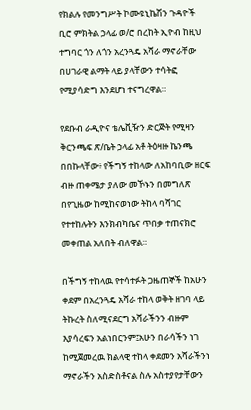የክልሉ የመንግሥት ኮሙዩኒኬሽን ጉዳዮች ቢሮ ምክትል ኃላፊ ወ/ሮ በረከት ኢዮብ ከዚህ ተግባር ጎን ለጎን አረንጓዴ አሻራ ማኖራቸው በሀገራዊ ልማት ላይ ያላቸውን ተሳትፎ የሚያሳድግ እንደሆነ ተናግረዋል።

የደቡብ ራዲዮና ቴሌቪዥን ድርጅት የሚዛን ቅርንጫፍ ጽ/ቤት ኃላፊ አቶ ትዕዛዙ ኬንጫ በበኩላቸው፥ የችግኝ ተከላው ለአከባቢው ዘርፍ ብዙ ጠቀሜታ ያለው መኾኑን በመግለጽ በየጊዜው ከሚከናወነው ትከላ ባሻገር የተተከሉትን እንክብካቤና ጥበቃ ተጠናክሮ መቀጠል አለበት ብለዋል።

በችግኝ ተከላዉ የተሳተፉት ጋዜጠኞች ከአሁን ቀደም በአረንጓዴ አሻራ ተከላ ወቅት ዘገባ ላይ ትኩረት ስለሚናደርግ አሻራችንን ብዙም እያሳረፍን አልነበርንም፤አሁን በራሳችን ነገ ከሚጀመረዉ ክልላዊ ተከላ ቀደመን አሻራችንነ ማኖራችን አስድስቶናል ስሉ አስተያየታቸውን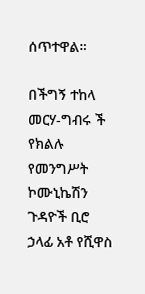ሰጥተዋል።

በችግኝ ተከላ መርሃ-ግብሩ ች የክልሉ የመንግሥት ኮሙኒኬሽን ጉዳዮች ቢሮ ኃላፊ አቶ የሺዋስ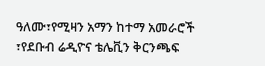ዓለሙ፣የሚዛን አማን ከተማ አመራሮች ፣የደቡብ ሬዲዮና ቴሌቪን ቅርንጫፍ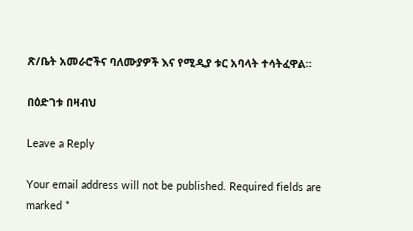ጽ/ቤት አመራሮችና ባለሙያዎች እና የሚዲያ ቱር አባላት ተሳትፈዋል።

በዕድገቱ በዛብህ

Leave a Reply

Your email address will not be published. Required fields are marked *